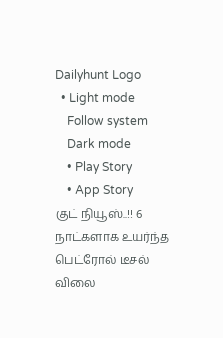Dailyhunt Logo
  • Light mode
    Follow system
    Dark mode
    • Play Story
    • App Story
குட் நியூஸ்..!! 6 நாட்களாக உயர்ந்த பெட்ரோல் டீசல் விலை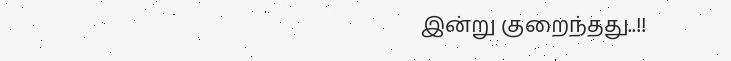இன்று குறைந்தது..!!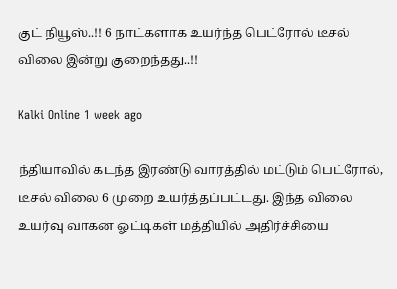குட் நியூஸ்..!! 6 நாட்களாக உயர்ந்த பெட்ரோல் டீசல் விலை இன்று குறைந்தது..!!

Kalki Online 1 week ago

ந்தியாவில் கடந்த இரண்டு வாரத்தில் மட்டும் பெட்ரோல், டீசல் விலை 6 முறை உயர்த்தப்பட்டது. இந்த விலை உயர்வு வாகன ஓட்டிகள் மத்தியில் அதிர்ச்சியை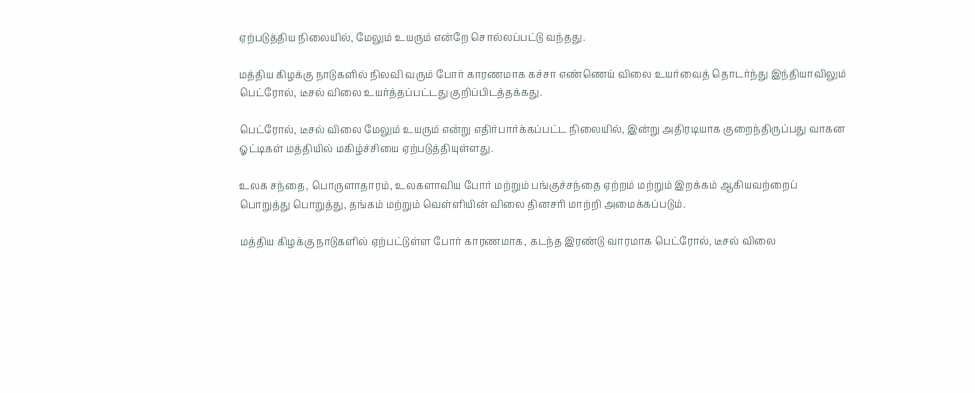ஏற்படுத்திய நிலையில், மேலும் உயரும் என்றே சொல்லப்பட்டு வந்தது.

மத்திய கிழக்கு நாடுகளில் நிலவி வரும் போர் காரணமாக கச்சா எண்ணெய் விலை உயர்வைத் தொடர்ந்து இந்தியாவிலும் பெட்ரோல், டீசல் விலை உயர்த்தப்பட்டது குறிப்பிடத்தக்கது.

பெட்ரோல், டீசல் விலை மேலும் உயரும் என்று எதிர்பார்க்கப்பட்ட நிலையில், இன்று அதிரடியாக குறைந்திருப்பது வாகன ஓட்டிகள் மத்தியில் மகிழ்ச்சியை ஏற்படுத்தியுள்ளது.

உலக சந்தை, பொருளாதாரம், உலகளாவிய போர் மற்றும் பங்குச்சந்தை ஏற்றம் மற்றும் இறக்கம் ஆகியவற்றைப் பொறுத்து பொறுத்து, தங்கம் மற்றும் வெள்ளியின் விலை தினசரி மாற்றி அமைக்கப்படும்.

மத்திய கிழக்கு நாடுகளில் ஏற்பட்டுள்ள போர் காரணமாக, கடந்த இரண்டு வாரமாக பெட்ரோல், டீசல் விலை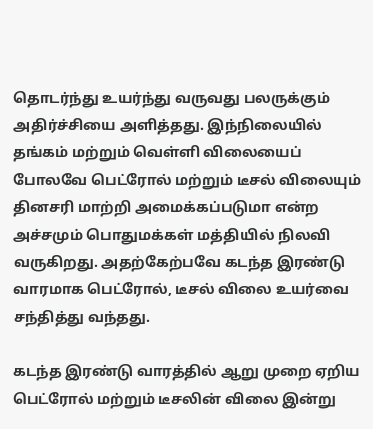தொடர்ந்து உயர்ந்து வருவது பலருக்கும் அதிர்ச்சியை அளித்தது. இந்நிலையில் தங்கம் மற்றும் வெள்ளி விலையைப் போலவே பெட்ரோல் மற்றும் டீசல் விலையும் தினசரி மாற்றி அமைக்கப்படுமா என்ற அச்சமும் பொதுமக்கள் மத்தியில் நிலவி வருகிறது. அதற்கேற்பவே கடந்த இரண்டு வாரமாக பெட்ரோல், டீசல் விலை உயர்வை சந்தித்து வந்தது.

கடந்த இரண்டு வாரத்தில் ஆறு முறை ஏறிய பெட்ரோல் மற்றும் டீசலின் விலை இன்று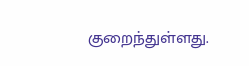குறைந்துள்ளது.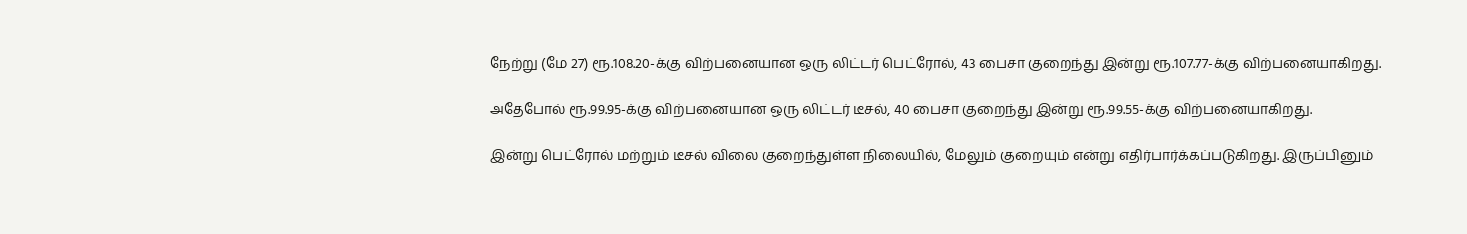நேற்று (மே 27) ரூ.108.20-க்கு விற்பனையான ஒரு லிட்டர் பெட்ரோல், 43 பைசா குறைந்து இன்று ரூ.107.77-க்கு விற்பனையாகிறது.

அதேபோல் ரூ.99.95-க்கு விற்பனையான ஒரு லிட்டர் டீசல், 40 பைசா குறைந்து இன்று ரூ.99.55-க்கு விற்பனையாகிறது.

இன்று பெட்ரோல் மற்றும் டீசல் விலை குறைந்துள்ள நிலையில், மேலும் குறையும் என்று எதிர்பார்க்கப்படுகிறது. இருப்பினும்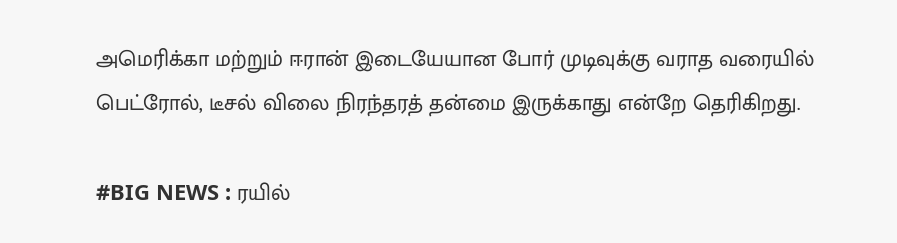அமெரிக்கா மற்றும் ஈரான் இடையேயான போர் முடிவுக்கு வராத வரையில் பெட்ரோல், டீசல் விலை நிரந்தரத் தன்மை இருக்காது என்றே தெரிகிறது.

#BIG NEWS : ரயில்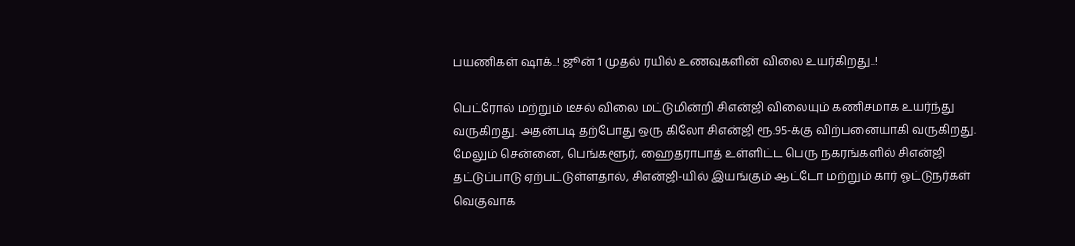பயணிகள் ஷாக்..! ஜூன் 1 முதல் ரயில் உணவுகளின் விலை உயர்கிறது..!

பெட்ரோல் மற்றும் டீசல் விலை மட்டுமின்றி சிஎன்ஜி விலையும் கணிசமாக உயர்ந்து வருகிறது. அதன்படி தற்போது ஒரு கிலோ சிஎன்ஜி ரூ.95-க்கு விற்பனையாகி வருகிறது. மேலும் சென்னை, பெங்களூர், ஹைதராபாத் உள்ளிட்ட பெரு நகரங்களில் சிஎன்ஜி தட்டுப்பாடு ஏற்பட்டுள்ளதால், சிஎன்ஜி-யில் இயங்கும் ஆட்டோ மற்றும் கார் ஓட்டுநர்கள் வெகுவாக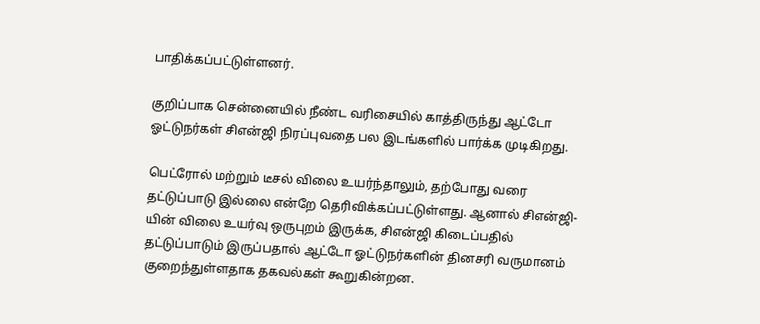பாதிக்கப்பட்டுள்ளனர்.

குறிப்பாக சென்னையில் நீண்ட வரிசையில் காத்திருந்து ஆட்டோ ஓட்டுநர்கள் சிஎன்ஜி நிரப்புவதை பல இடங்களில் பார்க்க முடிகிறது.

பெட்ரோல் மற்றும் டீசல் விலை உயர்ந்தாலும், தற்போது வரை தட்டுப்பாடு இல்லை என்றே தெரிவிக்கப்பட்டுள்ளது. ஆனால் சிஎன்ஜி-யின் விலை உயர்வு ஒருபுறம் இருக்க, சிஎன்ஜி கிடைப்பதில் தட்டுப்பாடும் இருப்பதால் ஆட்டோ ஓட்டுநர்களின் தினசரி வருமானம் குறைந்துள்ளதாக தகவல்கள் கூறுகின்றன.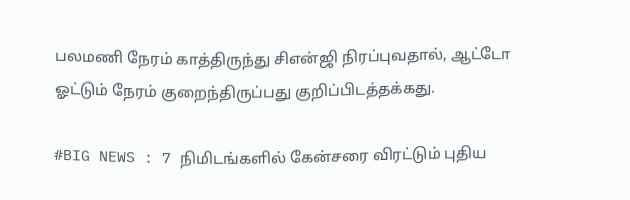பலமணி நேரம் காத்திருந்து சிஎன்ஜி நிரப்புவதால், ஆட்டோ ஓட்டும் நேரம் குறைந்திருப்பது குறிப்பிடத்தக்கது.

#BIG NEWS : 7 நிமிடங்களில் கேன்சரை விரட்டும் புதிய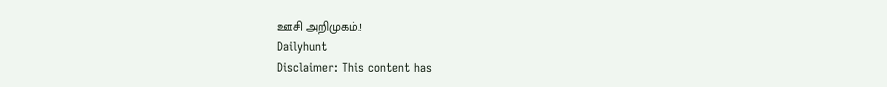ஊசி அறிமுகம்.!
Dailyhunt
Disclaimer: This content has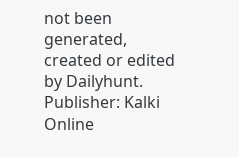not been generated, created or edited by Dailyhunt. Publisher: Kalki Online